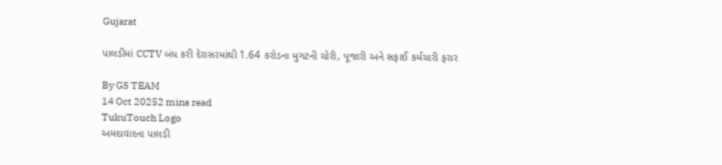Gujarat

પાલડીમાં CCTV બંધ કરી દેરાસરમાંથી 1.64 કરોડના મુગટની ચોરી, પૂજારી અને સફાઈ કર્મચારી ફરાર

By GS TEAM
14 Oct 20252 mins read
TukuTouch Logo
અમદાવાદના પાલડી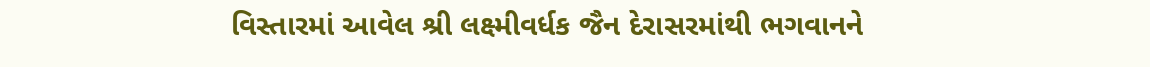વિસ્તારમાં આવેલ શ્રી લક્ષ્મીવર્ધક જૈન દેરાસરમાંથી ભગવાનને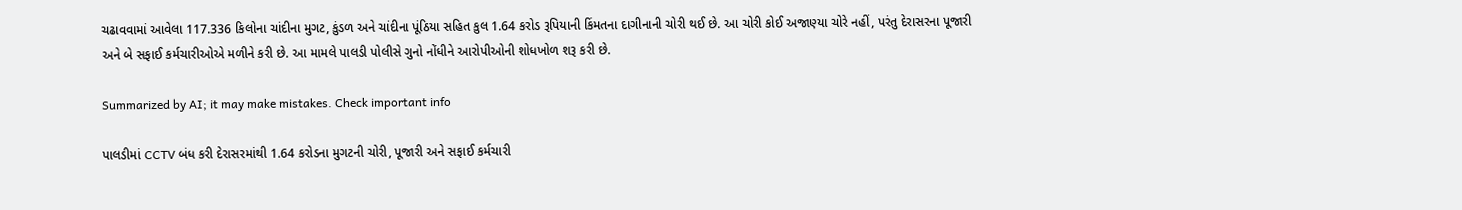ચઢાવવામાં આવેલા 117.336 કિલોના ચાંદીના મુગટ, કુંડળ અને ચાંદીના પૂંઠિયા સહિત કુલ 1.64 કરોડ રૂપિયાની કિંમતના દાગીનાની ચોરી થઈ છે. આ ચોરી કોઈ અજાણ્યા ચોરે નહીં, પરંતુ દેરાસરના પૂજારી અને બે સફાઈ કર્મચારીઓએ મળીને કરી છે. આ મામલે પાલડી પોલીસે ગુનો નોંધીને આરોપીઓની શોધખોળ શરૂ કરી છે.

Summarized by AI; it may make mistakes. Check important info

પાલડીમાં CCTV બંધ કરી દેરાસરમાંથી 1.64 કરોડના મુગટની ચોરી, પૂજારી અને સફાઈ કર્મચારી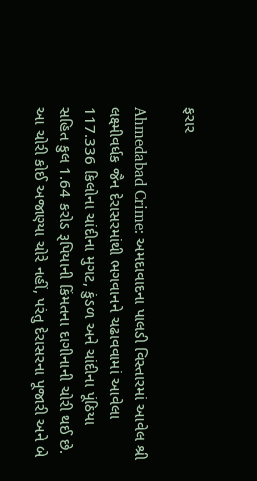ફરાર

Ahmedabad Crime: અમદાવાદના પાલડી વિસ્તારમાં આવેલ શ્રી લક્ષ્મીવર્ધક જૈન દેરાસરમાંથી ભગવાનને ચઢાવવામાં આવેલા 117.336 કિલોના ચાંદીના મુગટ, કુંડળ અને ચાંદીના પૂંઠિયા સહિત કુલ 1.64 કરોડ રૂપિયાની કિંમતના દાગીનાની ચોરી થઈ છે. આ ચોરી કોઈ અજાણ્યા ચોરે નહીં, પરંતુ દેરાસરના પૂજારી અને બે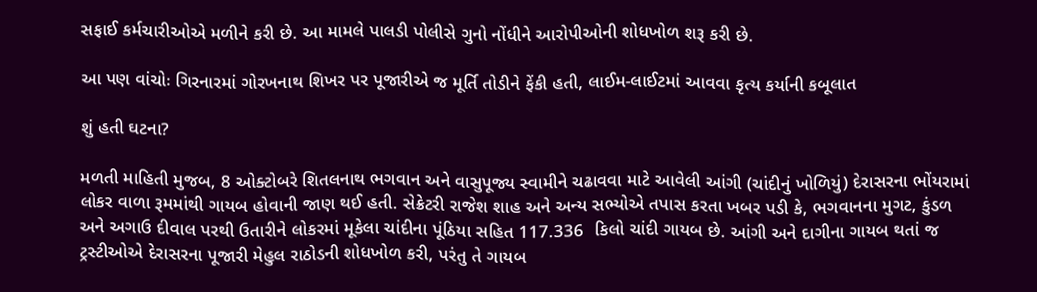સફાઈ કર્મચારીઓએ મળીને કરી છે. આ મામલે પાલડી પોલીસે ગુનો નોંધીને આરોપીઓની શોધખોળ શરૂ કરી છે.

આ પણ વાંચોઃ ગિરનારમાં ગોરખનાથ શિખર પર પૂજારીએ જ મૂર્તિ તોડીને ફેંકી હતી, લાઈમ-લાઈટમાં આવવા કૃત્ય કર્યાની કબૂલાત

શું હતી ઘટના?

મળતી માહિતી મુજબ, 8 ઓક્ટોબરે શિતલનાથ ભગવાન અને વાસુપૂજ્ય સ્વામીને ચઢાવવા માટે આવેલી આંગી (ચાંદીનું ખોળિયું) દેરાસરના ભોંયરામાં લોકર વાળા રૂમમાંથી ગાયબ હોવાની જાણ થઈ હતી. સેક્રેટરી રાજેશ શાહ અને અન્ય સભ્યોએ તપાસ કરતા ખબર પડી કે, ભગવાનના મુગટ, કુંડળ અને અગાઉ દીવાલ પરથી ઉતારીને લોકરમાં મૂકેલા ચાંદીના પૂંઠિયા સહિત 117.336  કિલો ચાંદી ગાયબ છે. આંગી અને દાગીના ગાયબ થતાં જ ટ્રસ્ટીઓએ દેરાસરના પૂજારી મેહુલ રાઠોડની શોધખોળ કરી, પરંતુ તે ગાયબ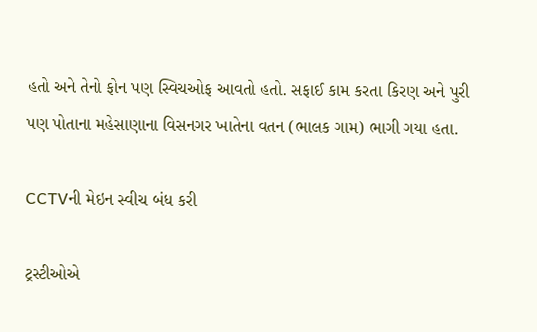હતો અને તેનો ફોન પણ સ્વિચઓફ આવતો હતો. સફાઈ કામ કરતા કિરણ અને પુરી પણ પોતાના મહેસાણાના વિસનગર ખાતેના વતન (ભાલક ગામ) ભાગી ગયા હતા.

CCTVની મેઇન સ્વીચ બંધ કરી

ટ્રસ્ટીઓએ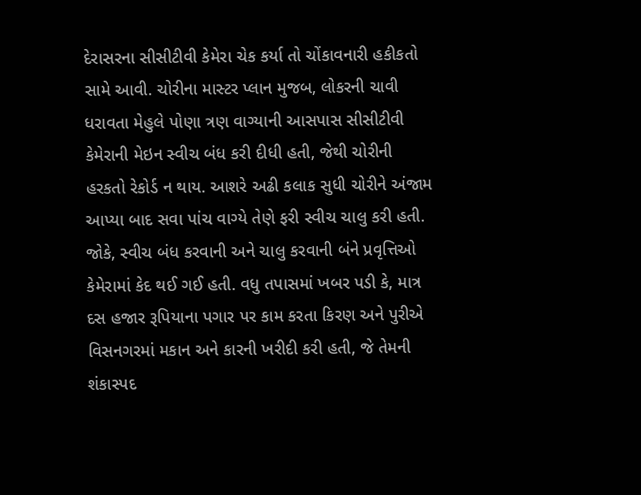દેરાસરના સીસીટીવી કેમેરા ચેક કર્યા તો ચોંકાવનારી હકીકતો સામે આવી. ચોરીના માસ્ટર પ્લાન મુજબ, લોકરની ચાવી ધરાવતા મેહુલે પોણા ત્રણ વાગ્યાની આસપાસ સીસીટીવી કેમેરાની મેઇન સ્વીચ બંધ કરી દીધી હતી, જેથી ચોરીની હરકતો રેકોર્ડ ન થાય. આશરે અઢી કલાક સુધી ચોરીને અંજામ આપ્યા બાદ સવા પાંચ વાગ્યે તેણે ફરી સ્વીચ ચાલુ કરી હતી. જોકે, સ્વીચ બંધ કરવાની અને ચાલુ કરવાની બંને પ્રવૃત્તિઓ કેમેરામાં કેદ થઈ ગઈ હતી. વધુ તપાસમાં ખબર પડી કે, માત્ર દસ હજાર રૂપિયાના પગાર પર કામ કરતા કિરણ અને પુરીએ વિસનગરમાં મકાન અને કારની ખરીદી કરી હતી, જે તેમની શંકાસ્પદ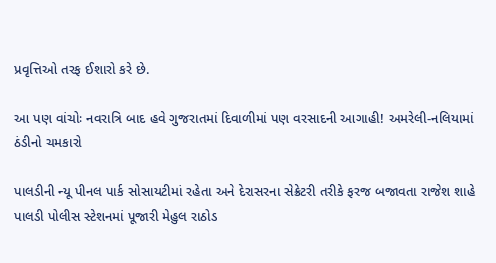પ્રવૃત્તિઓ તરફ ઈશારો કરે છે.

આ પણ વાંચોઃ નવરાત્રિ બાદ હવે ગુજરાતમાં દિવાળીમાં પણ વરસાદની આગાહી! અમરેલી-નલિયામાં ઠંડીનો ચમકારો

પાલડીની ન્યૂ પીનલ પાર્ક સોસાયટીમાં રહેતા અને દેરાસરના સેક્રેટરી તરીકે ફરજ બજાવતા રાજેશ શાહે પાલડી પોલીસ સ્ટેશનમાં પૂજારી મેહુલ રાઠોડ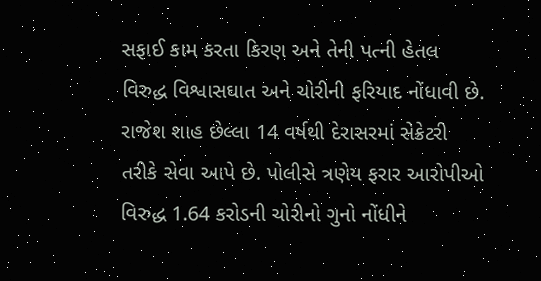સફાઈ કામ કરતા કિરણ અને તેની પત્ની હેતલ વિરુદ્ધ વિશ્વાસઘાત અને ચોરીની ફરિયાદ નોંધાવી છે. રાજેશ શાહ છેલ્લા 14 વર્ષથી દેરાસરમાં સેક્રેટરી તરીકે સેવા આપે છે. પોલીસે ત્રણેય ફરાર આરોપીઓ વિરુદ્ધ 1.64 કરોડની ચોરીનો ગુનો નોંધીને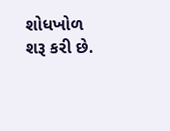શોધખોળ શરૂ કરી છે.